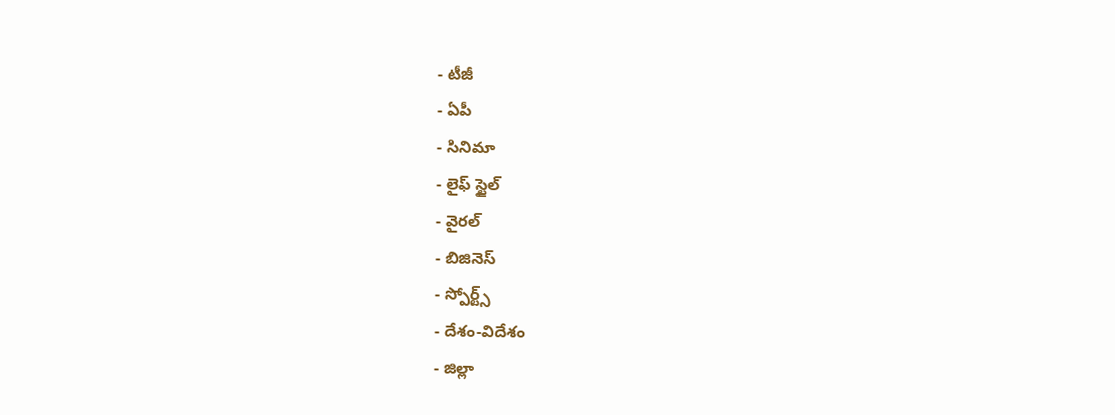- టీజీ
- ఏపీ
- సినిమా
- లైఫ్ స్టైల్
- వైరల్
- బిజినెస్
- స్పోర్ట్స్
- దేశం-విదేశం
- జిల్లా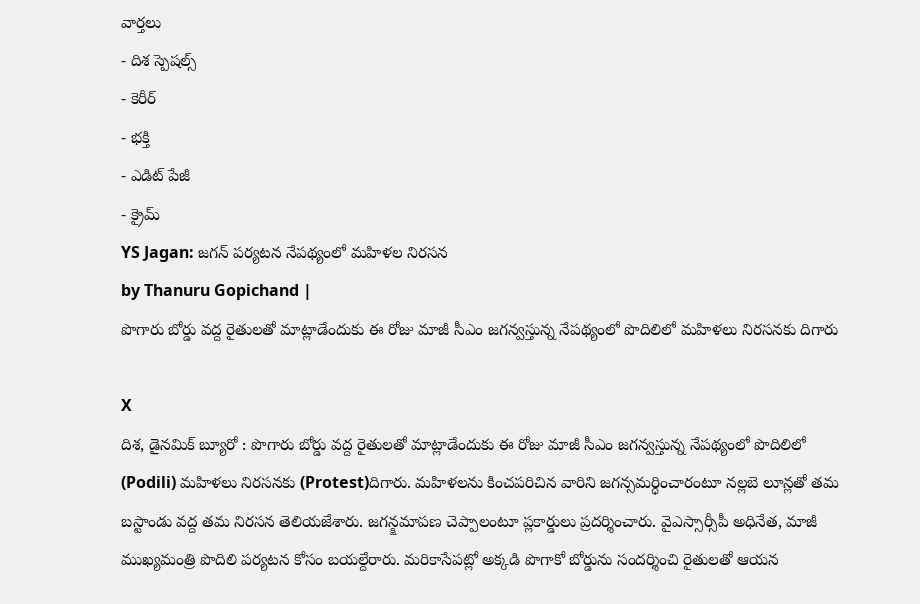వార్తలు
- దిశ స్పెషల్స్
- కెరీర్
- భక్తి
- ఎడిట్ పేజీ
- క్రైమ్
YS Jagan: జగన్ పర్యటన నేపథ్యంలో మహిళల నిరసన
by Thanuru Gopichand |
పొగారు బోర్డు వద్ద రైతులతో మాట్లాడేందుకు ఈ రోజు మాజీ సీఎం జగన్వస్తున్న నేపథ్యంలో పొదిలిలో మహిళలు నిరసనకు దిగారు

X
దిశ, డైనమిక్ బ్యూరో : పొగారు బోర్డు వద్ద రైతులతో మాట్లాడేందుకు ఈ రోజు మాజీ సీఎం జగన్వస్తున్న నేపథ్యంలో పొదిలిలో (Podili) మహిళలు నిరసనకు (Protest)దిగారు. మహిళలను కించపరిచిన వారిని జగన్సమర్ధించారంటూ నల్లబె లూన్లతో తమ బస్టాండు వద్ద తమ నిరసన తెలియజేశారు. జగన్క్షమాపణ చెప్పాలంటూ ప్లకార్డులు ప్రదర్శించారు. వైఎస్సార్సీపీ అధినేత, మాజీ ముఖ్యమంత్రి పొదిలి పర్యటన కోసం బయల్దేరారు. మరికాసేపట్లో అక్కడి పొగాకో బోర్డును సందర్శించి రైతులతో ఆయన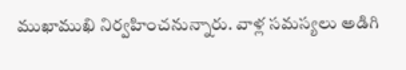ముఖాముఖి నిర్వహించనున్నారు. వాళ్ల సమస్యలు అడిగి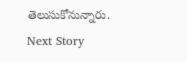తెలుసుకోనున్నారు.
Next Story